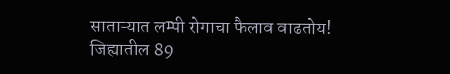साताऱ्यात लम्पी रोगाचा फैलाव वाढतोय! जिह्यातील 89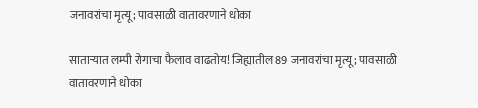जनावरांचा मृत्यू; पावसाळी वातावरणाने धोका

साताऱ्यात लम्पी रोगाचा फैलाव वाढतोय! जिह्यातील 89 जनावरांचा मृत्यू; पावसाळी वातावरणाने धोका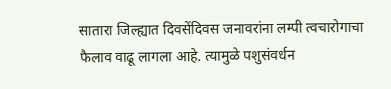सातारा जिल्ह्यात दिवसेंदिवस जनावरांना लम्पी त्वचारोगाचा फैलाव वाढू लागला आहे. त्यामुळे पशुसंवर्धन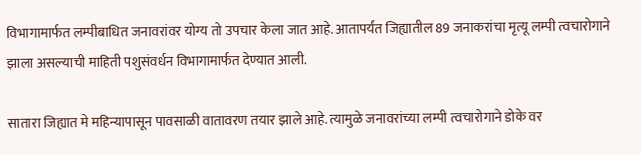विभागामार्फत लम्पीबाधित जनावरांवर योग्य तो उपचार केला जात आहे. आतापर्यंत जिह्यातील 89 जनाकरांचा मृत्यू लम्पी त्वचारोगाने झाला असल्याची माहिती पशुसंवर्धन विभागामार्फत देण्यात आली.

सातारा जिह्यात मे महिन्यापासून पावसाळी वातावरण तयार झाले आहे. त्यामुळे जनावरांच्या लम्पी त्वचारोगाने डोके वर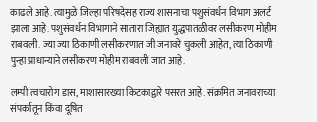काढले आहे. त्यामुळे जिल्हा परिषदेसह राज्य शासनाचा पशुसंवर्धन विभाग अलर्ट झाला आहे. पशुसंवर्धन विभागाने सातारा जिह्यात युद्धपातळीवर लसीकरण मोहीम राबवली. ज्या ज्या ठिकाणी लसीकरणात जी जनावरे चुकली आहेत, त्या ठिकाणी पुन्हा प्राधान्याने लसीकरण मोहीम राबवली जात आहे.

लम्पी त्वचारोग डास, माशासारख्या किटकाद्वारे पसरत आहे. संक्रमित जनावराच्या संपर्कातून किंवा दूषित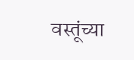वस्तूंच्या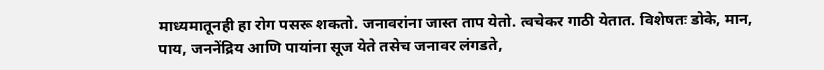माध्यमातूनही हा रोग पसरू शकतो. जनावरांना जास्त ताप येतो. त्वचेकर गाठी येतात. विशेषतः डोके, मान, पाय, जननेंद्रिय आणि पायांना सूज येते तसेच जनावर लंगडते,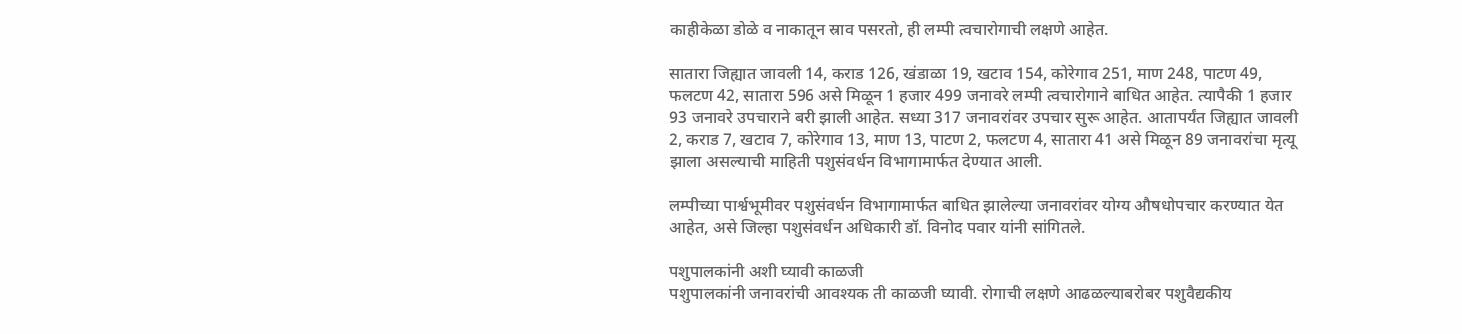काहीकेळा डोळे व नाकातून स्राव पसरतो, ही लम्पी त्वचारोगाची लक्षणे आहेत.

सातारा जिह्यात जावली 14, कराड 126, खंडाळा 19, खटाव 154, कोरेगाव 251, माण 248, पाटण 49, फलटण 42, सातारा 596 असे मिळून 1 हजार 499 जनावरे लम्पी त्वचारोगाने बाधित आहेत. त्यापैकी 1 हजार 93 जनावरे उपचाराने बरी झाली आहेत. सध्या 317 जनावरांवर उपचार सुरू आहेत. आतापर्यंत जिह्यात जावली 2, कराड 7, खटाव 7, कोरेगाव 13, माण 13, पाटण 2, फलटण 4, सातारा 41 असे मिळून 89 जनावरांचा मृत्यू झाला असल्याची माहिती पशुसंवर्धन विभागामार्फत देण्यात आली.

लम्पीच्या पार्श्वभूमीवर पशुसंवर्धन विभागामार्फत बाधित झालेल्या जनावरांवर योग्य औषधोपचार करण्यात येत आहेत, असे जिल्हा पशुसंवर्धन अधिकारी डॉ. विनोद पवार यांनी सांगितले.

पशुपालकांनी अशी घ्यावी काळजी
पशुपालकांनी जनावरांची आवश्यक ती काळजी घ्यावी. रोगाची लक्षणे आढळल्याबरोबर पशुवैद्यकीय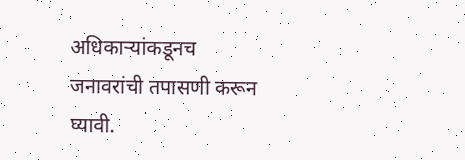अधिकाऱ्यांकडूनच जनावरांची तपासणी करून घ्यावी.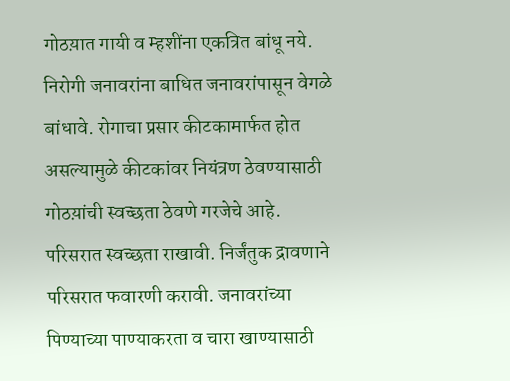गोठय़ात गायी व म्हशींना एकत्रित बांधू नये. निरोगी जनावरांना बाधित जनावरांपासून वेगळे बांधावे. रोगाचा प्रसार कीटकामार्फत होत असल्यामुळे कीटकांवर नियंत्रण ठेवण्यासाठी गोठय़ांची स्वच्छता ठेवणे गरजेचे आहे. परिसरात स्वच्छता राखावी. निर्जंतुक द्रावणाने परिसरात फवारणी करावी. जनावरांच्या पिण्याच्या पाण्याकरता व चारा खाण्यासाठी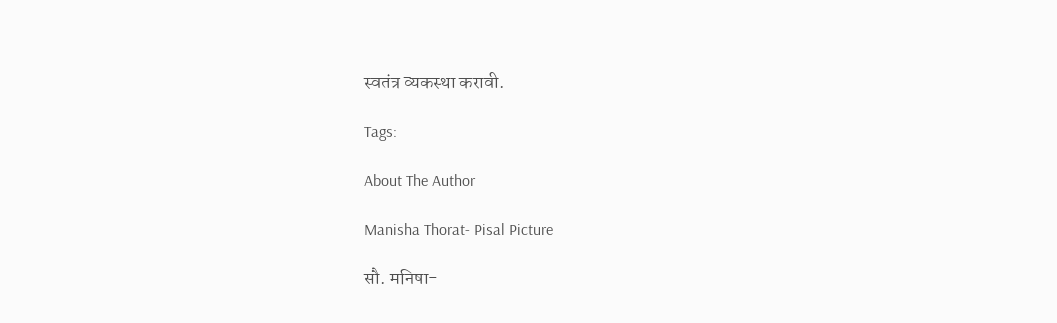स्वतंत्र व्यकस्था करावी.

Tags:

About The Author

Manisha Thorat- Pisal Picture

सौ. मनिषा-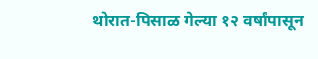थोरात-पिसाळ गेल्या १२ वर्षांपासून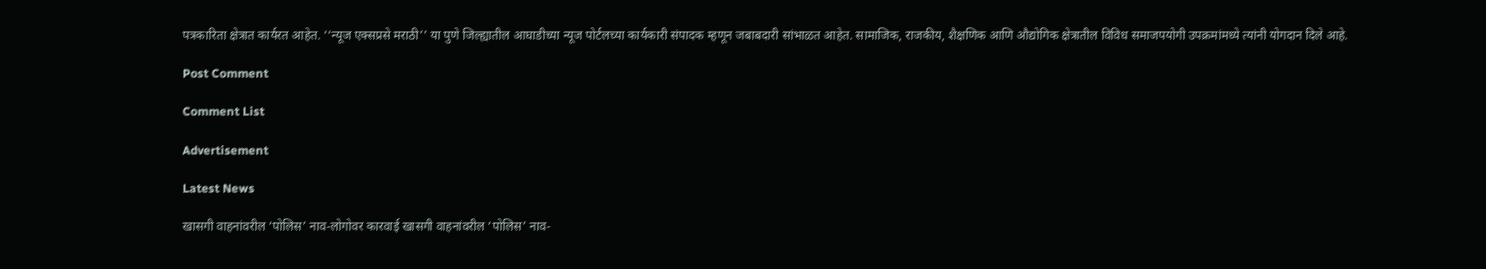पत्रकारिता क्षेत्रात कार्यरत आहेत. ‘‘न्यूज एक्सप्रसे मराठी’’ या पुणे जिल्ह्यातील आघाडीच्या न्यूज पोर्टलच्या कार्यकारी संपादक म्हणून जबाबदारी सांभाळत आहेत. सामाजिक, राजकीय, शैक्षणिक आणि औद्योगिक क्षेत्रातील विविध समाजपयोगी उपक्रमांमध्ये त्यांनी योगदान दिले आहे.

Post Comment

Comment List

Advertisement

Latest News

खासगी वाहनांवरील ‘पोलिस’ नाव-लोगोवर कारवाई खासगी वाहनांवरील ‘पोलिस’ नाव-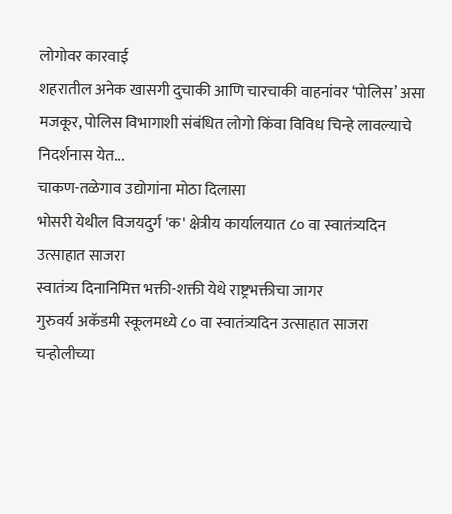लोगोवर कारवाई
शहरातील अनेक खासगी दुचाकी आणि चारचाकी वाहनांवर ‘पोलिस’ असा मजकूर, पोलिस विभागाशी संबंधित लोगो किंवा विविध चिन्हे लावल्याचे निदर्शनास येत...
चाकण-तळेगाव उद्योगांना मोठा दिलासा
भोसरी येथील विजयदुर्ग 'क' क्षेत्रीय कार्यालयात ८० वा स्वातंत्र्यदिन उत्साहात साजरा
स्वातंत्र्य दिनानिमित्त भक्ती-शक्ती येथे राष्ट्रभक्तीचा जागर
गुरुवर्य अकॅडमी स्कूलमध्ये ८० वा स्वातंत्र्यदिन उत्साहात साजरा
चऱ्होलीच्या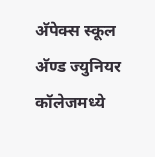अ‍ॅपेक्स स्कूल अ‍ॅण्ड ज्युनियर कॉलेजमध्ये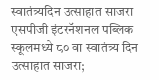स्वातंत्र्यदिन उत्साहात साजरा
एसपीजी इंटरनॅशनल पब्लिक स्कूलमध्ये ८० वा स्वातंत्र्य दिन उत्साहात साजरा;